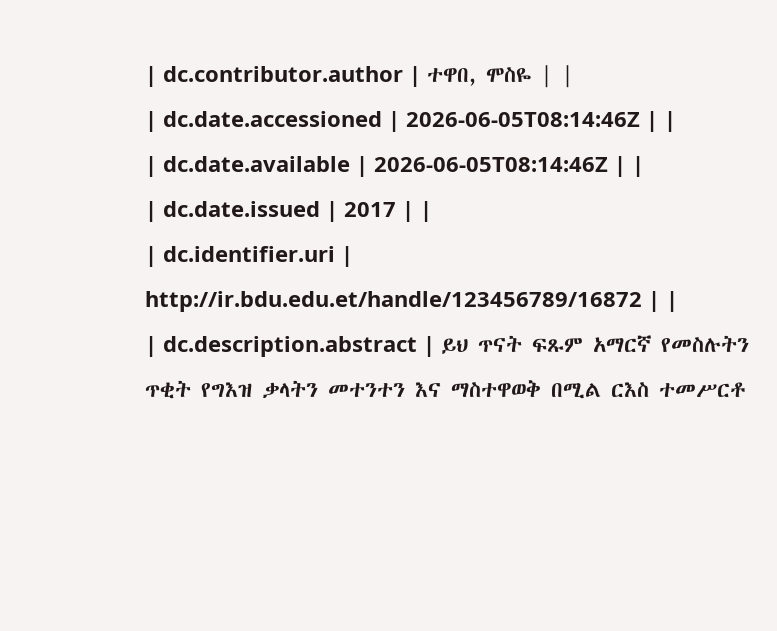| dc.contributor.author | ተዋበ, ሞስዬ | |
| dc.date.accessioned | 2026-06-05T08:14:46Z | |
| dc.date.available | 2026-06-05T08:14:46Z | |
| dc.date.issued | 2017 | |
| dc.identifier.uri | http://ir.bdu.edu.et/handle/123456789/16872 | |
| dc.description.abstract | ይህ ጥናት ፍጹም አማርኛ የመስሉትን ጥቂት የግእዝ ቃላትን መተንተን እና ማስተዋወቅ በሚል ርእስ ተመሥርቶ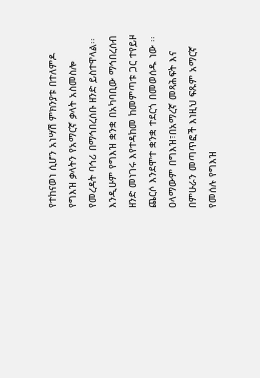የተከናወነ ሲሆን አነሣሽ ምክንያቱ በተለምዶ የግእዝ ቃላትን የአማርኛ ቃላት አስመስሎ የመረዳት ባኅሪ በማኅበረሰቡ ዘንድ ይስተዋላል፡፡እንዲሁም የግእዝ ቋንቋ በአካባቢው ማኅበረሰብ ዘንድ መነገሩ እየተዳከመ ከመምጣቱ ጋር ተየይዞ ጨርሶ እንደሞተ ቋንቋ ተደርጎ በመወሰዱ ነው ፡፡ ዐላማውም በግእዝ፣በአማረኛ መጻሕፍት እና በምሁራን መጣጥፎች እነዚህ ፍጹም አማርኛ የመሰሉ የግእዝ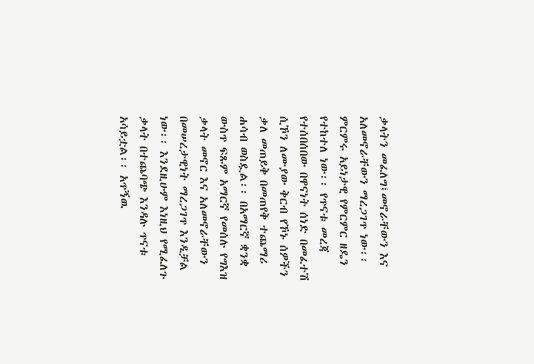ቃላትን መፈለግ፤መኖራቸውን እና አለመኖራቸውን ማረጋገጥ ነው፡፡ ምርምሩ አይነታዊ የምርምር ዘዴን የተከተለ ነው፡፡ የጥናቱ መረጃ የተሰበሰበው በዋናነት ሰነድ በመፈተሽ ሲኾን ለሙያው ቅርብ የኾኑ ሰዎችን ቃለ መጠይቅ በመጠየቅ ተጨማሪ ሐሳብ ወስዷል፡፡ በአማርኛ ቋንቋ ውስጥ ፍጹም አማርኛ የመሰሉ የግእዝ ቃላት መኖር እና አለመኖራቸውን በመሠረታዊነት ማረጋገጥ እንዲቻል ነው፡፡ እንደዚሁም እነዚህ የሚፈለጉ ቃላት በተጨባጭ እንዳሉ ጥናቱ አሳይቷል፡፡ አጥኝዉ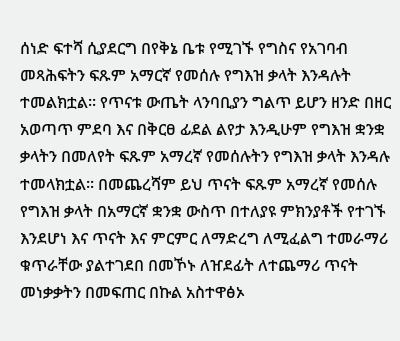ሰነድ ፍተሻ ሲያደርግ በየቅኔ ቤቱ የሚገኙ የግስና የአገባብ መጻሕፍትን ፍጹም አማርኛ የመሰሉ የግእዝ ቃላት እንዳሉት ተመልክቷል፡፡ የጥናቱ ውጤት ላንባቢያን ግልጥ ይሆን ዘንድ በዘር አወጣጥ ምደባ እና በቅርፀ ፊደል ልየታ እንዲሁም የግእዝ ቋንቋ ቃላትን በመለየት ፍጹም አማረኛ የመሰሉትን የግእዝ ቃላት እንዳሉ ተመላክቷል፡፡ በመጨረሻም ይህ ጥናት ፍጹም አማረኛ የመሰሉ የግእዝ ቃላት በአማርኛ ቋንቋ ውስጥ በተለያዩ ምክንያቶች የተገኙ እንደሆነ እና ጥናት እና ምርምር ለማድረግ ለሚፈልግ ተመራማሪ ቁጥራቸው ያልተገደበ በመኾኑ ለዠደፊት ለተጨማሪ ጥናት መነቃቃትን በመፍጠር በኩል አስተዋፅኦ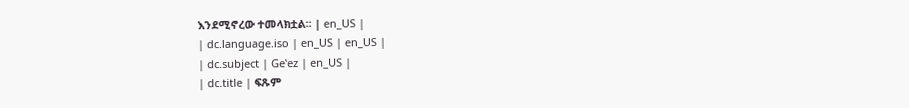እንደሚኖረው ተመላክቷል፡፡ | en_US |
| dc.language.iso | en_US | en_US |
| dc.subject | Geʽez | en_US |
| dc.title | ፍጹም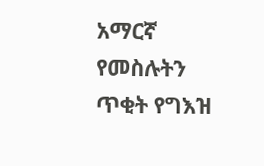አማርኛ የመስሉትን ጥቂት የግእዝ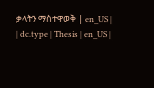ቃላትን ማስተዋወቅ | en_US |
| dc.type | Thesis | en_US |